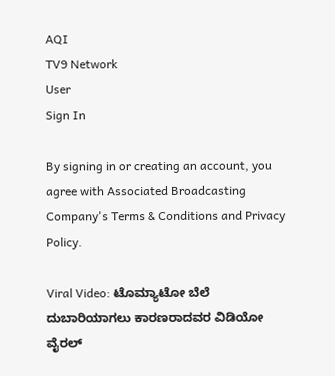AQI
TV9 Network
User
Sign In

By signing in or creating an account, you agree with Associated Broadcasting Company's Terms & Conditions and Privacy Policy.

Viral Video: ಟೊಮ್ಯಾಟೋ ಬೆಲೆ ದುಬಾರಿಯಾಗಲು ಕಾರಣರಾದವರ ವಿಡಿಯೋ ವೈರಲ್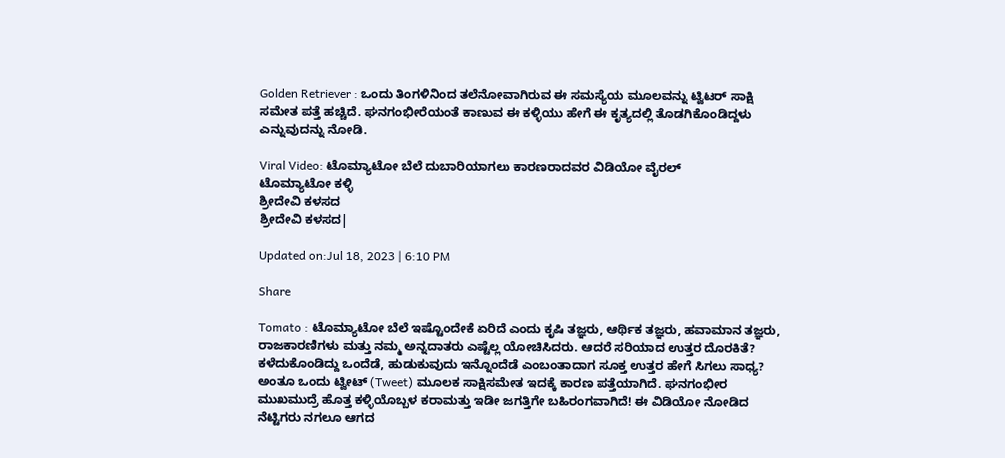Golden Retriever : ಒಂದು ತಿಂಗಳಿನಿಂದ ತಲೆನೋವಾಗಿರುವ ಈ ಸಮಸ್ಯೆಯ ಮೂಲವನ್ನು ಟ್ವಿಟರ್ ಸಾಕ್ಷಿ ಸಮೇತ ಪತ್ತೆ ಹಚ್ಚಿದೆ. ಘನಗಂಭೀರೆಯಂತೆ ಕಾಣುವ ಈ ಕಳ್ಳಿಯು ಹೇಗೆ ಈ ಕೃತ್ಯದಲ್ಲಿ ತೊಡಗಿಕೊಂಡಿದ್ದಳು ಎನ್ನುವುದನ್ನು ನೋಡಿ.

Viral Video: ಟೊಮ್ಯಾಟೋ ಬೆಲೆ ದುಬಾರಿಯಾಗಲು ಕಾರಣರಾದವರ ವಿಡಿಯೋ ವೈರಲ್
ಟೊಮ್ಯಾಟೋ ಕಳ್ಳಿ
ಶ್ರೀದೇವಿ ಕಳಸದ
ಶ್ರೀದೇವಿ ಕಳಸದ|

Updated on:Jul 18, 2023 | 6:10 PM

Share

Tomato : ಟೊಮ್ಯಾಟೋ ಬೆಲೆ ಇಷ್ಟೊಂದೇಕೆ ಏರಿದೆ ಎಂದು ಕೃಷಿ ತಜ್ಞರು, ಆರ್ಥಿಕ ತಜ್ಞರು, ಹವಾಮಾನ ತಜ್ಞರು, ರಾಜಕಾರಣಿಗಳು ಮತ್ತು ನಮ್ಮ ಅನ್ನದಾತರು ಎಷ್ಟೆಲ್ಲ ಯೋಚಿಸಿದರು. ಆದರೆ ಸರಿಯಾದ ಉತ್ತರ ದೊರಕಿತೆ? ಕಳೆದುಕೊಂಡಿದ್ದು ಒಂದೆಡೆ, ಹುಡುಕುವುದು ಇನ್ನೊಂದೆಡೆ ಎಂಬಂತಾದಾಗ ಸೂಕ್ತ ಉತ್ತರ ಹೇಗೆ ಸಿಗಲು ಸಾಧ್ಯ? ಅಂತೂ ಒಂದು ಟ್ವೀಟ್ (Tweet) ಮೂಲಕ ಸಾಕ್ಷಿಸಮೇತ ಇದಕ್ಕೆ ಕಾರಣ ಪತ್ತೆಯಾಗಿದೆ. ಘನಗಂಭೀರ ಮುಖಮುದ್ರೆ ಹೊತ್ತ ಕಳ್ಳಿಯೊಬ್ಬಳ ಕರಾಮತ್ತು ಇಡೀ ಜಗತ್ತಿಗೇ ಬಹಿರಂಗವಾಗಿದೆ! ಈ ವಿಡಿಯೋ ನೋಡಿದ ನೆಟ್ಟಿಗರು ನಗಲೂ ಆಗದ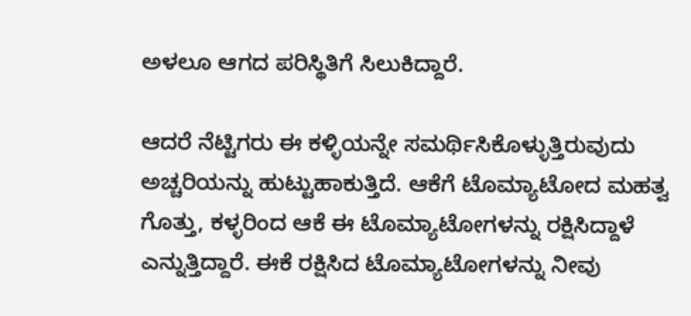ಅಳಲೂ ಆಗದ ಪರಿಸ್ಥಿತಿಗೆ ಸಿಲುಕಿದ್ದಾರೆ.

ಆದರೆ ನೆಟ್ಟಿಗರು ಈ ಕಳ್ಳಿಯನ್ನೇ ಸಮರ್ಥಿಸಿಕೊಳ್ಳುತ್ತಿರುವುದು ಅಚ್ಚರಿಯನ್ನು ಹುಟ್ಟುಹಾಕುತ್ತಿದೆ. ಆಕೆಗೆ ಟೊಮ್ಯಾಟೋದ ಮಹತ್ವ ಗೊತ್ತು, ಕಳ್ಳರಿಂದ ಆಕೆ ಈ ಟೊಮ್ಯಾಟೋಗಳನ್ನು ರಕ್ಷಿಸಿದ್ದಾಳೆ ಎನ್ನುತ್ತಿದ್ದಾರೆ. ಈಕೆ ರಕ್ಷಿಸಿದ ಟೊಮ್ಯಾಟೋಗಳನ್ನು ನೀವು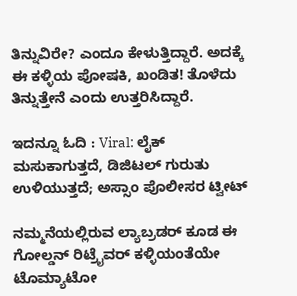ತಿನ್ನುವಿರೇ? ಎಂದೂ ಕೇಳುತ್ತಿದ್ದಾರೆ. ಅದಕ್ಕೆ ಈ ಕಳ್ಳಿಯ ಪೋಷಕಿ, ಖಂಡಿತ! ತೊಳೆದು ತಿನ್ನುತ್ತೇನೆ ಎಂದು ಉತ್ತರಿಸಿದ್ದಾರೆ.

ಇದನ್ನೂ ಓದಿ : Viral: ಲೈಕ್ ಮಸುಕಾಗುತ್ತದೆ, ಡಿಜಿಟಲ್ ಗುರುತು ಉಳಿಯುತ್ತದೆ; ಅಸ್ಸಾಂ ಪೊಲೀಸರ ಟ್ವೀಟ್

ನಮ್ಮನೆಯಲ್ಲಿರುವ ಲ್ಯಾಬ್ರಡರ್ ಕೂಡ ಈ ಗೋಲ್ಡನ್ ರಿಟ್ರೈವರ್ ಕಳ್ಳಿಯಂತೆಯೇ ಟೊಮ್ಯಾಟೋ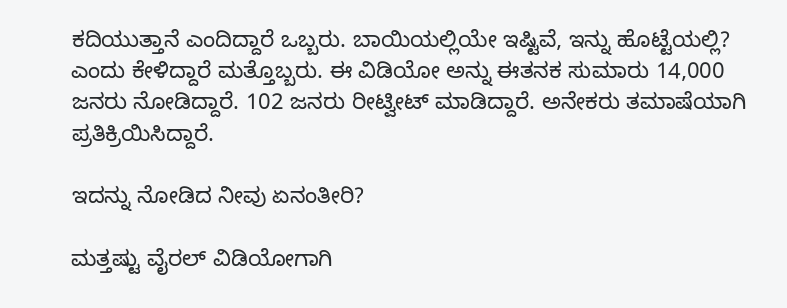ಕದಿಯುತ್ತಾನೆ ಎಂದಿದ್ದಾರೆ ಒಬ್ಬರು. ಬಾಯಿಯಲ್ಲಿಯೇ ಇಷ್ಟಿವೆ, ಇನ್ನು ಹೊಟ್ಟೆಯಲ್ಲಿ? ಎಂದು ಕೇಳಿದ್ದಾರೆ ಮತ್ತೊಬ್ಬರು. ಈ ವಿಡಿಯೋ ಅನ್ನು ಈತನಕ ಸುಮಾರು 14,000 ಜನರು ನೋಡಿದ್ದಾರೆ. 102 ಜನರು ರೀಟ್ವೀಟ್ ಮಾಡಿದ್ದಾರೆ. ಅನೇಕರು ತಮಾಷೆಯಾಗಿ ಪ್ರತಿಕ್ರಿಯಿಸಿದ್ದಾರೆ.

ಇದನ್ನು ನೋಡಿದ ನೀವು ಏನಂತೀರಿ?

ಮತ್ತಷ್ಟು ವೈರಲ್ ವಿಡಿಯೋಗಾಗಿ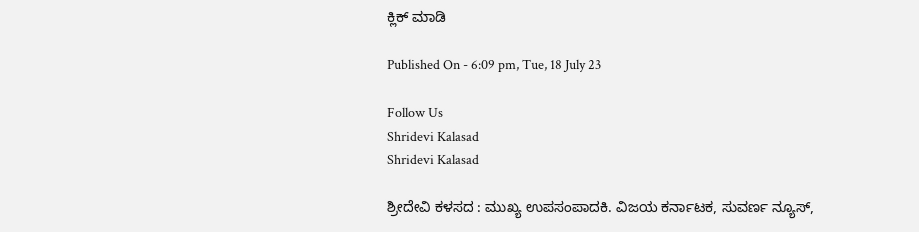ಕ್ಲಿಕ್ ಮಾಡಿ

Published On - 6:09 pm, Tue, 18 July 23

Follow Us
Shridevi Kalasad
Shridevi Kalasad

ಶ್ರೀದೇವಿ ಕಳಸದ : ಮುಖ್ಯ ಉಪಸಂಪಾದಕಿ. ವಿಜಯ ಕರ್ನಾಟಕ, ಸುವರ್ಣ ನ್ಯೂಸ್,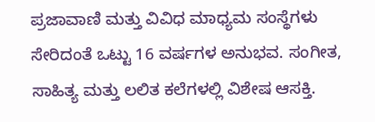ಪ್ರಜಾವಾಣಿ ಮತ್ತು ವಿವಿಧ ಮಾಧ್ಯಮ ಸಂಸ್ಥೆಗಳು ಸೇರಿದಂತೆ ಒಟ್ಟು 16 ವರ್ಷಗಳ ಅನುಭವ. ಸಂಗೀತ, ಸಾಹಿತ್ಯ ಮತ್ತು ಲಲಿತ ಕಲೆಗಳಲ್ಲಿ ವಿಶೇಷ ಆಸಕ್ತಿ.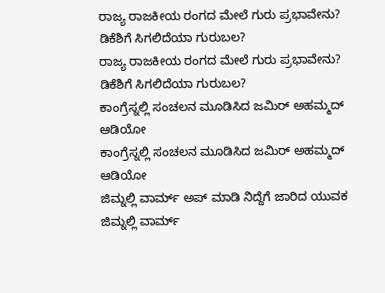ರಾಜ್ಯ ರಾಜಕೀಯ ರಂಗದ ಮೇಲೆ ಗುರು ಪ್ರಭಾವೇನು? ಡಿಕೆಶಿಗೆ ಸಿಗಲಿದೆಯಾ ಗುರುಬಲ?
ರಾಜ್ಯ ರಾಜಕೀಯ ರಂಗದ ಮೇಲೆ ಗುರು ಪ್ರಭಾವೇನು? ಡಿಕೆಶಿಗೆ ಸಿಗಲಿದೆಯಾ ಗುರುಬಲ?
ಕಾಂಗ್ರೆಸ್ನಲ್ಲಿ ಸಂಚಲನ ಮೂಡಿಸಿದ ಜಮಿರ್ ಅಹಮ್ಮದ್ ಆಡಿಯೋ
ಕಾಂಗ್ರೆಸ್ನಲ್ಲಿ ಸಂಚಲನ ಮೂಡಿಸಿದ ಜಮಿರ್ ಅಹಮ್ಮದ್ ಆಡಿಯೋ
ಜಿಮ್ನಲ್ಲಿ ವಾರ್ಮ್ ಅಪ್ ಮಾಡಿ ನಿದ್ದೆಗೆ ಜಾರಿದ ಯುವಕ
ಜಿಮ್ನಲ್ಲಿ ವಾರ್ಮ್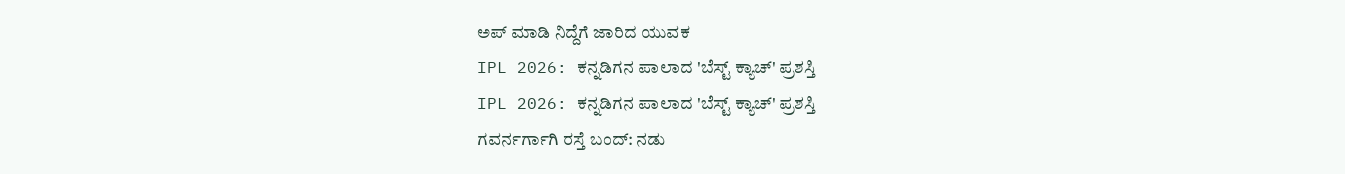ಅಪ್ ಮಾಡಿ ನಿದ್ದೆಗೆ ಜಾರಿದ ಯುವಕ
IPL 2026: ಕನ್ನಡಿಗನ ಪಾಲಾದ 'ಬೆಸ್ಟ್ ಕ್ಯಾಚ್' ಪ್ರಶಸ್ತಿ
IPL 2026: ಕನ್ನಡಿಗನ ಪಾಲಾದ 'ಬೆಸ್ಟ್ ಕ್ಯಾಚ್' ಪ್ರಶಸ್ತಿ
ಗವರ್ನರ್ಗಾಗಿ ರಸ್ತೆ ಬಂದ್: ನಡು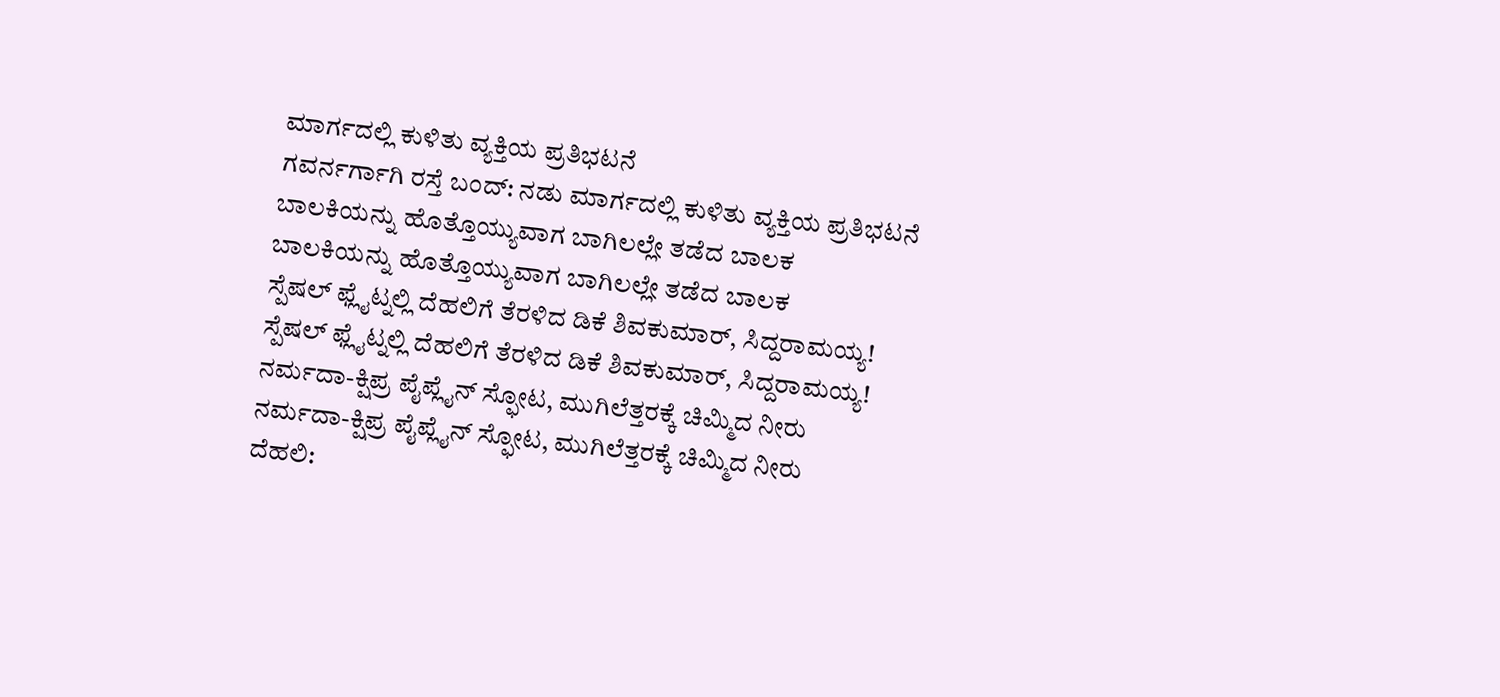ಮಾರ್ಗದಲ್ಲಿ ಕುಳಿತು ವ್ಯಕ್ತಿಯ ಪ್ರತಿಭಟನೆ
ಗವರ್ನರ್ಗಾಗಿ ರಸ್ತೆ ಬಂದ್: ನಡು ಮಾರ್ಗದಲ್ಲಿ ಕುಳಿತು ವ್ಯಕ್ತಿಯ ಪ್ರತಿಭಟನೆ
ಬಾಲಕಿಯನ್ನು ಹೊತ್ತೊಯ್ಯುವಾಗ ಬಾಗಿಲಲ್ಲೇ ತಡೆದ ಬಾಲಕ
ಬಾಲಕಿಯನ್ನು ಹೊತ್ತೊಯ್ಯುವಾಗ ಬಾಗಿಲಲ್ಲೇ ತಡೆದ ಬಾಲಕ
ಸ್ಪೆಷಲ್ ಫ್ಲೈಟ್ನಲ್ಲಿ ದೆಹಲಿಗೆ ತೆರಳಿದ ಡಿಕೆ ಶಿವಕುಮಾರ್, ಸಿದ್ದರಾಮಯ್ಯ!
ಸ್ಪೆಷಲ್ ಫ್ಲೈಟ್ನಲ್ಲಿ ದೆಹಲಿಗೆ ತೆರಳಿದ ಡಿಕೆ ಶಿವಕುಮಾರ್, ಸಿದ್ದರಾಮಯ್ಯ!
ನರ್ಮದಾ-ಕ್ಷಿಪ್ರ ಪೈಪ್ಲೈನ್ ಸ್ಫೋಟ, ಮುಗಿಲೆತ್ತರಕ್ಕೆ ಚಿಮ್ಮಿದ ನೀರು
ನರ್ಮದಾ-ಕ್ಷಿಪ್ರ ಪೈಪ್ಲೈನ್ ಸ್ಫೋಟ, ಮುಗಿಲೆತ್ತರಕ್ಕೆ ಚಿಮ್ಮಿದ ನೀರು
ದೆಹಲಿ: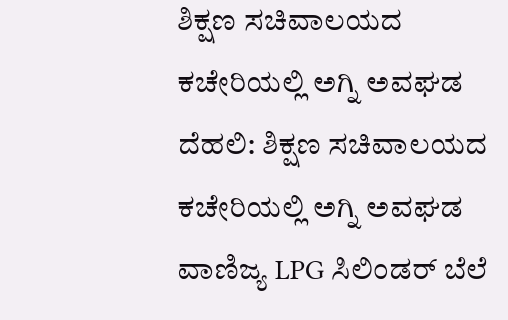ಶಿಕ್ಷಣ ಸಚಿವಾಲಯದ ಕಚೇರಿಯಲ್ಲಿ ಅಗ್ನಿ ಅವಘಡ
ದೆಹಲಿ: ಶಿಕ್ಷಣ ಸಚಿವಾಲಯದ ಕಚೇರಿಯಲ್ಲಿ ಅಗ್ನಿ ಅವಘಡ
ವಾಣಿಜ್ಯ LPG ಸಿಲಿಂಡರ್ ಬೆಲೆ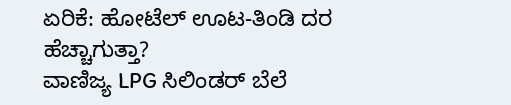ಏರಿಕೆ: ಹೋಟೆಲ್ ಊಟ-ತಿಂಡಿ ದರ ಹೆಚ್ಚಾಗುತ್ತಾ?
ವಾಣಿಜ್ಯ LPG ಸಿಲಿಂಡರ್ ಬೆಲೆ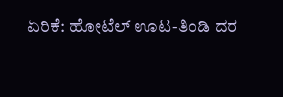ಏರಿಕೆ: ಹೋಟೆಲ್ ಊಟ-ತಿಂಡಿ ದರ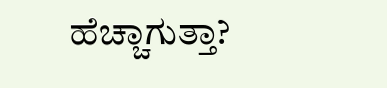ಹೆಚ್ಚಾಗುತ್ತಾ?